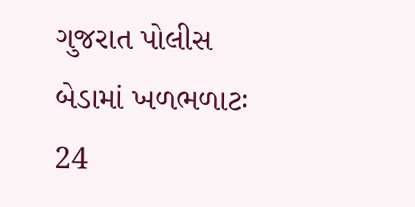ગુજરાત પોલીસ બેડામાં ખળભળાટઃ 24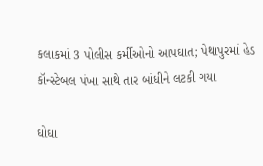કલાકમાં 3 પોલીસ કર્મીઓનો આપઘાત; પેથાપુરમાં હેડ કૉન્સ્ટેબલ પંખા સાથે તાર બાંધીને લટકી ગયા

ઘોઘા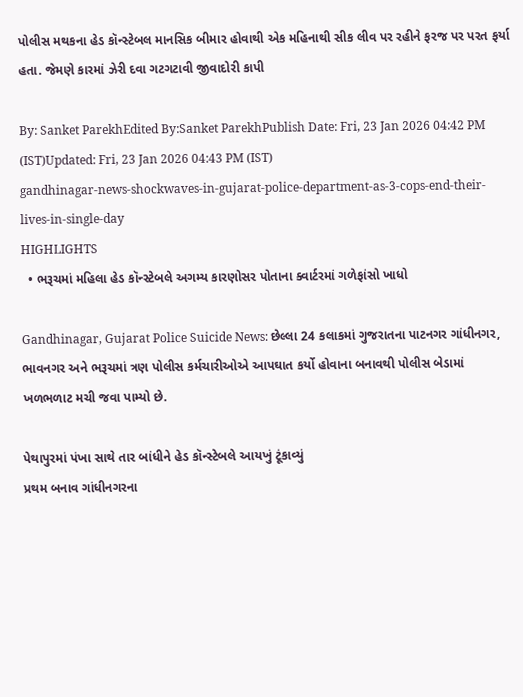પોલીસ મથકના હેડ કૉન્સ્ટેબલ માનસિક બીમાર હોવાથી એક મહિનાથી સીક લીવ પર રહીને ફરજ પર પરત ફર્યા હતા. જેમણે કારમાં ઝેરી દવા ગટગટાવી જીવાદોરી કાપી

By: Sanket ParekhEdited By:Sanket ParekhPublish Date: Fri, 23 Jan 2026 04:42 PM (IST)Updated: Fri, 23 Jan 2026 04:43 PM (IST)
gandhinagar-news-shockwaves-in-gujarat-police-department-as-3-cops-end-their-lives-in-single-day
HIGHLIGHTS
  • ભરૂચમાં મહિલા હેડ કૉન્સ્ટેબલે અગમ્ય કારણોસર પોતાના ક્વાર્ટરમાં ગળેફાંસો ખાધો

Gandhinagar, Gujarat Police Suicide News: છેલ્લા 24 કલાકમાં ગુજરાતના પાટનગર ગાંધીનગર, ભાવનગર અને ભરૂચમાં ત્રણ પોલીસ કર્મચારીઓએ આપઘાત કર્યો હોવાના બનાવથી પોલીસ બેડામાં ખળભળાટ મચી જવા પામ્યો છે.

પેથાપુરમાં પંખા સાથે તાર બાંધીને હેડ કૉન્સ્ટેબલે આયખું ટૂંકાવ્યું
પ્રથમ બનાવ ગાંધીનગરના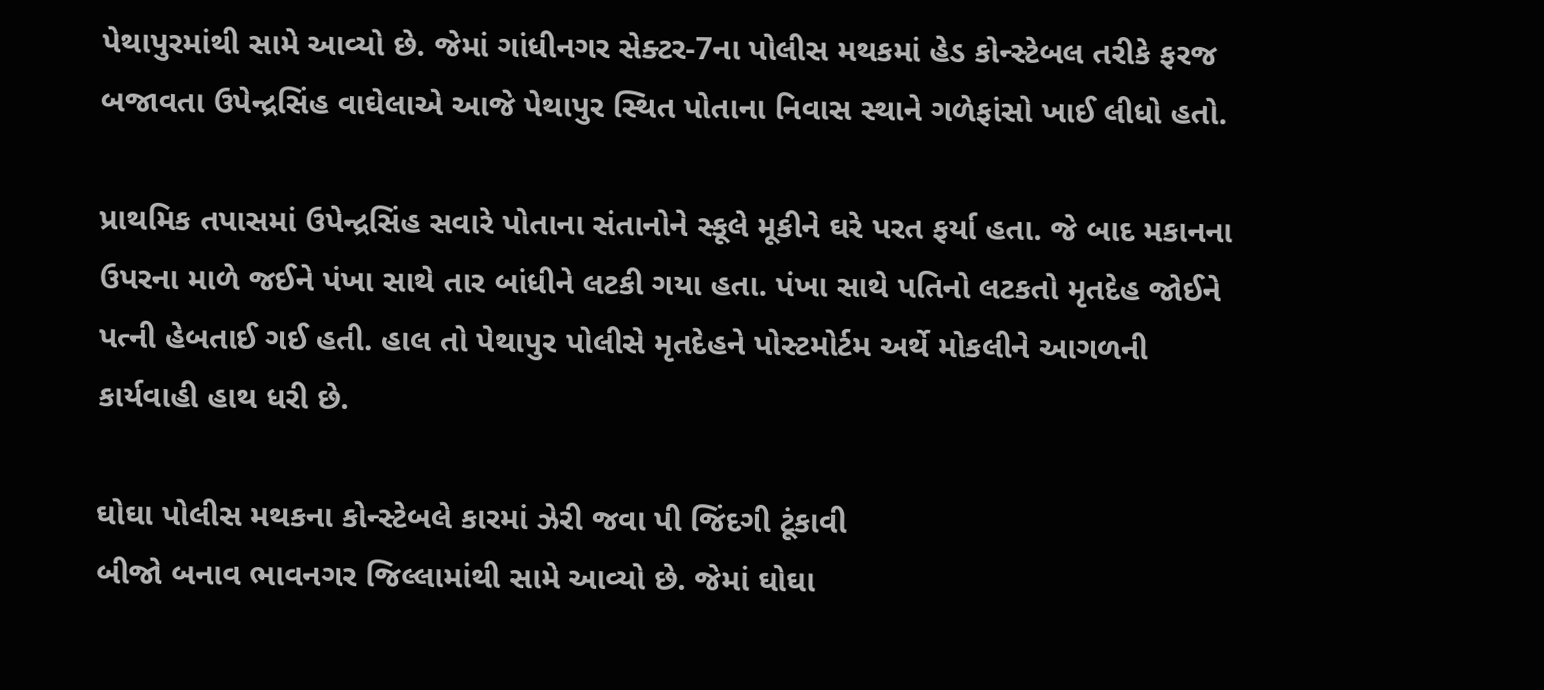પેથાપુરમાંથી સામે આવ્યો છે. જેમાં ગાંધીનગર સેક્ટર-7ના પોલીસ મથકમાં હેડ કોન્સ્ટેબલ તરીકે ફરજ બજાવતા ઉપેન્દ્રસિંહ વાઘેલાએ આજે પેથાપુર સ્થિત પોતાના નિવાસ સ્થાને ગળેફાંસો ખાઈ લીધો હતો.

પ્રાથમિક તપાસમાં ઉપેન્દ્રસિંહ સવારે પોતાના સંતાનોને સ્કૂલે મૂકીને ઘરે પરત ફર્યા હતા. જે બાદ મકાનના ઉપરના માળે જઈને પંખા સાથે તાર બાંધીને લટકી ગયા હતા. પંખા સાથે પતિનો લટકતો મૃતદેહ જોઈને પત્ની હેબતાઈ ગઈ હતી. હાલ તો પેથાપુર પોલીસે મૃતદેહને પોસ્ટમોર્ટમ અર્થે મોકલીને આગળની કાર્યવાહી હાથ ધરી છે.

ઘોઘા પોલીસ મથકના કોન્સ્ટેબલે કારમાં ઝેરી જવા પી જિંદગી ટૂંકાવી
બીજો બનાવ ભાવનગર જિલ્લામાંથી સામે આવ્યો છે. જેમાં ઘોઘા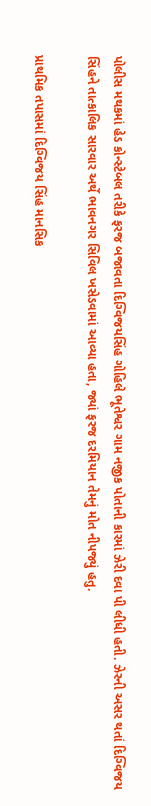પોલીસ મથકમાં હેડ કોન્સ્ટેબલ તરીકે ફરજ બજાવતા દિગ્વિજયસિંહ ગોહિલે ભૂતેશ્વર ગામ નજીક પોતાની કારમાં ઝેરી દવા પી લીધી હતી. ઝેરની અસર થતાં દિગ્વિજય સિંહને તાત્કાલિક સારવાર અર્થે ભાવનગર સિવિલ ખસેડવામાં આવ્યા હતા, જ્યાં ફરજ દરમિયાન તેમનું મોત નીપજ્યું હતુ.

પ્રાથમિક તપાસમાં દિગ્વિજય સિંહ માનસિક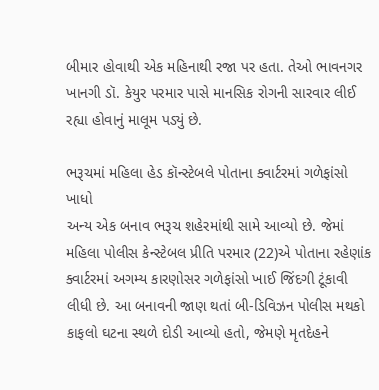બીમાર હોવાથી એક મહિનાથી રજા પર હતા. તેઓ ભાવનગર ખાનગી ડૉ. કેયુર પરમાર પાસે માનસિક રોગની સારવાર લીઈ રહ્યા હોવાનું માલૂમ પડ્યું છે.

ભરૂચમાં મહિલા હેડ કૉન્સ્ટેબલે પોતાના ક્વાર્ટરમાં ગળેફાંસો ખાધો
અન્ય એક બનાવ ભરૂચ શહેરમાંથી સામે આવ્યો છે. જેમાં મહિલા પોલીસ કેન્સ્ટેબલ પ્રીતિ પરમાર (22)એ પોતાના રહેણાંક ક્વાર્ટરમાં અગમ્ય કારણોસર ગળેફાંસો ખાઈ જિંદગી ટૂંકાવી લીધી છે. આ બનાવની જાણ થતાં બી-ડિવિઝન પોલીસ મથકો કાફલો ઘટના સ્થળે દોડી આવ્યો હતો, જેમણે મૃતદેહને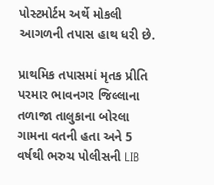પોસ્ટમોર્ટમ અર્થે મોકલી આગળની તપાસ હાથ ધરી છે.

પ્રાથમિક તપાસમાં મૃતક પ્રીતિ પરમાર ભાવનગર જિલ્લાના તળાજા તાલુકાના બોરલા ગામના વતની હતા અને 5 વર્ષથી ભરુચ પોલીસની LIB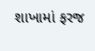શાખામાં ફરજ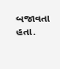બજાવતા હતા.